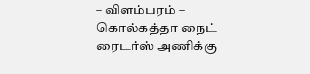– விளம்பரம் –
கொல்கத்தா நைட் ரைடர்ஸ் அணிக்கு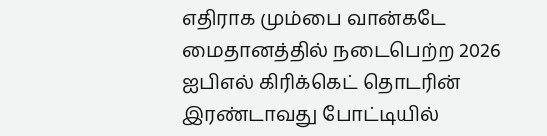எதிராக மும்பை வான்கடே மைதானத்தில் நடைபெற்ற 2026 ஐபிஎல் கிரிக்கெட் தொடரின் இரண்டாவது போட்டியில்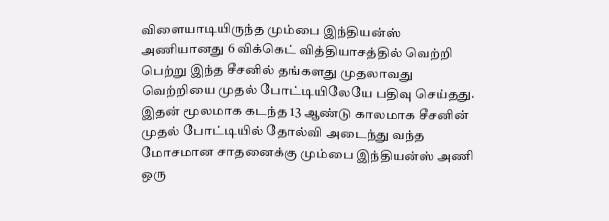விளையாடியிருந்த மும்பை இந்தியன்ஸ் அணியானது 6 விக்கெட் வித்தியாசத்தில் வெற்றி பெற்று இந்த சீசனில் தங்களது முதலாவது வெற்றியை முதல் போட்டியிலேயே பதிவு செய்தது. இதன் மூலமாக கடந்த 13 ஆண்டு காலமாக சீசனின் முதல் போட்டியில் தோல்வி அடைந்து வந்த மோசமான சாதனைக்கு மும்பை இந்தியன்ஸ் அணி ஒரு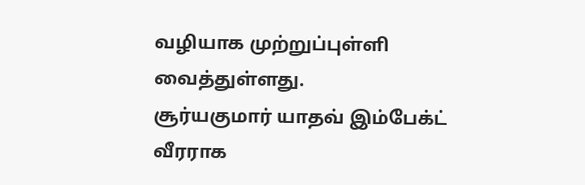வழியாக முற்றுப்புள்ளி வைத்துள்ளது.
சூர்யகுமார் யாதவ் இம்பேக்ட் வீரராக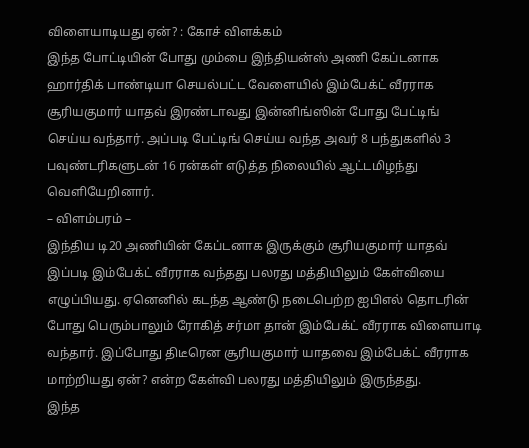விளையாடியது ஏன்? : கோச் விளக்கம்
இந்த போட்டியின் போது மும்பை இந்தியன்ஸ் அணி கேப்டனாக ஹார்திக் பாண்டியா செயல்பட்ட வேளையில் இம்பேக்ட் வீரராக சூரியகுமார் யாதவ் இரண்டாவது இன்னிங்ஸின் போது பேட்டிங் செய்ய வந்தார். அப்படி பேட்டிங் செய்ய வந்த அவர் 8 பந்துகளில் 3 பவுண்டரிகளுடன் 16 ரன்கள் எடுத்த நிலையில் ஆட்டமிழந்து வெளியேறினார்.
– விளம்பரம் –
இந்திய டி20 அணியின் கேப்டனாக இருக்கும் சூரியகுமார் யாதவ் இப்படி இம்பேக்ட் வீரராக வந்தது பலரது மத்தியிலும் கேள்வியை எழுப்பியது. ஏனெனில் கடந்த ஆண்டு நடைபெற்ற ஐபிஎல் தொடரின் போது பெரும்பாலும் ரோகித் சர்மா தான் இம்பேக்ட் வீரராக விளையாடி வந்தார். இப்போது திடீரென சூரியகுமார் யாதவை இம்பேக்ட் வீரராக மாற்றியது ஏன்? என்ற கேள்வி பலரது மத்தியிலும் இருந்தது.
இந்த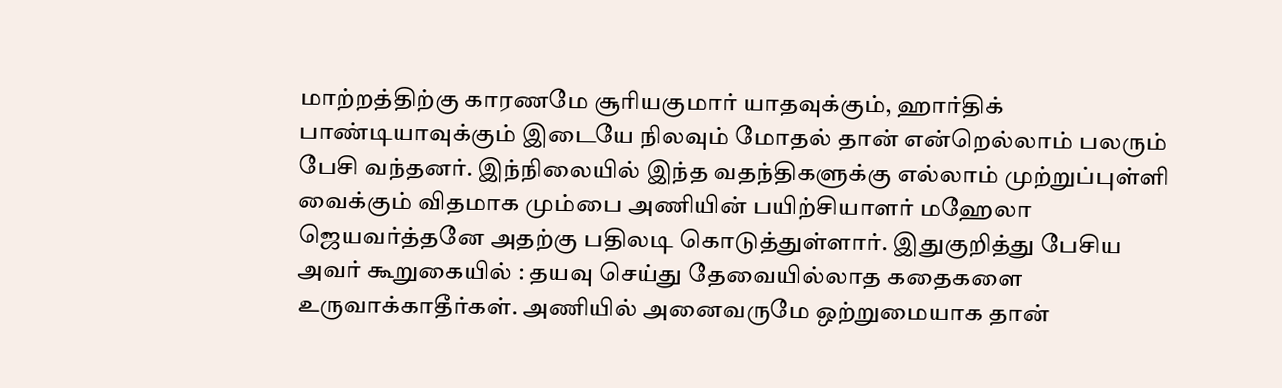மாற்றத்திற்கு காரணமே சூரியகுமார் யாதவுக்கும், ஹார்திக் பாண்டியாவுக்கும் இடையே நிலவும் மோதல் தான் என்றெல்லாம் பலரும் பேசி வந்தனர். இந்நிலையில் இந்த வதந்திகளுக்கு எல்லாம் முற்றுப்புள்ளி வைக்கும் விதமாக மும்பை அணியின் பயிற்சியாளர் மஹேலா ஜெயவர்த்தனே அதற்கு பதிலடி கொடுத்துள்ளார். இதுகுறித்து பேசிய அவர் கூறுகையில் : தயவு செய்து தேவையில்லாத கதைகளை உருவாக்காதீர்கள். அணியில் அனைவருமே ஒற்றுமையாக தான்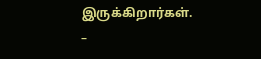இருக்கிறார்கள்.
–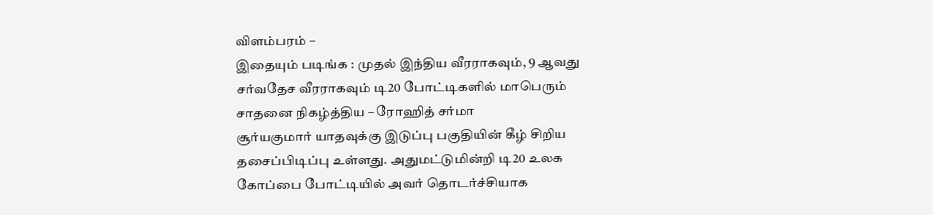விளம்பரம் –
இதையும் படிங்க : முதல் இந்திய வீரராகவும், 9 ஆவது சர்வதேச வீரராகவும் டி20 போட்டிகளில் மாபெரும் சாதனை நிகழ்த்திய – ரோஹித் சர்மா
சூர்யகுமார் யாதவுக்கு இடுப்பு பகுதியின் கீழ் சிறிய தசைப்பிடிப்பு உள்ளது. அதுமட்டுமின்றி டி20 உலக கோப்பை போட்டியில் அவர் தொடர்ச்சியாக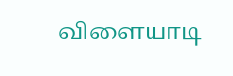விளையாடி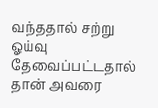வந்ததால் சற்று ஓய்வு தேவைப்பட்டதால் தான் அவரை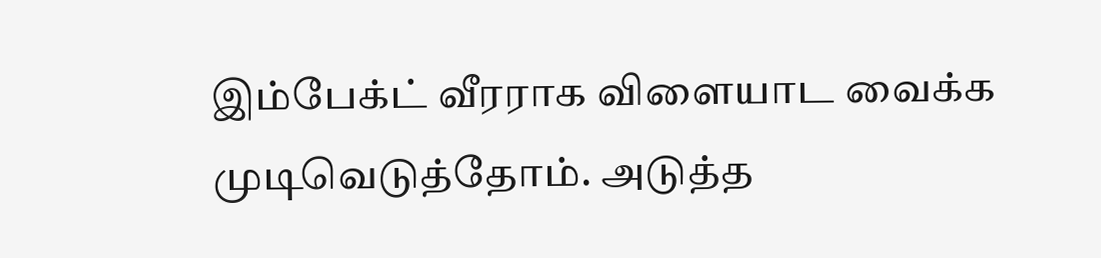இம்பேக்ட் வீரராக விளையாட வைக்க முடிவெடுத்தோம். அடுத்த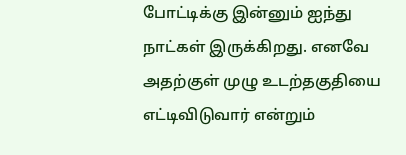போட்டிக்கு இன்னும் ஐந்து நாட்கள் இருக்கிறது. எனவே அதற்குள் முழு உடற்தகுதியை எட்டிவிடுவார் என்றும்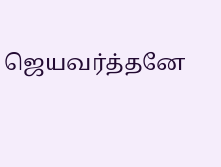ஜெயவர்த்தனே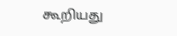கூறியது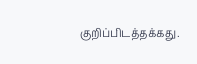குறிப்பிடத்தக்கது.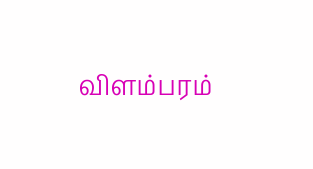விளம்பரம்